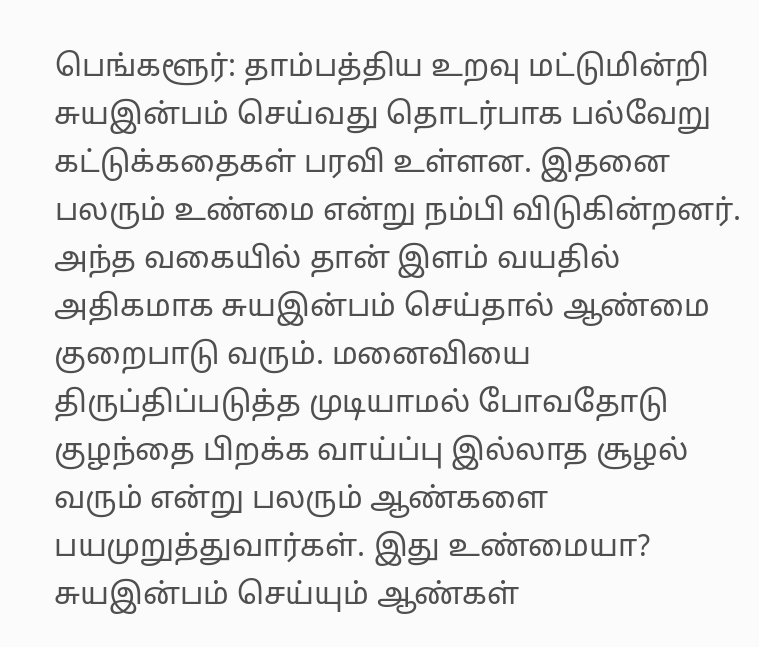பெங்களூர்: தாம்பத்திய உறவு மட்டுமின்றி சுயஇன்பம் செய்வது தொடர்பாக பல்வேறு கட்டுக்கதைகள் பரவி உள்ளன. இதனை பலரும் உண்மை என்று நம்பி விடுகின்றனர். அந்த வகையில் தான் இளம் வயதில் அதிகமாக சுயஇன்பம் செய்தால் ஆண்மை குறைபாடு வரும். மனைவியை திருப்திப்படுத்த முடியாமல் போவதோடு குழந்தை பிறக்க வாய்ப்பு இல்லாத சூழல் வரும் என்று பலரும் ஆண்களை பயமுறுத்துவார்கள். இது உண்மையா? சுயஇன்பம் செய்யும் ஆண்கள்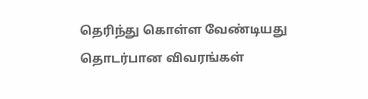தெரிந்து கொள்ள வேண்டியது தொடர்பான விவரங்கள்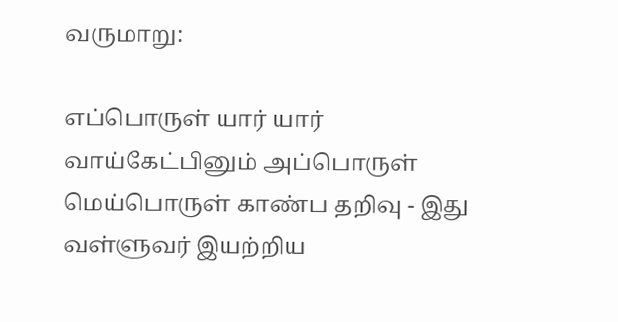வருமாறு:

எப்பொருள் யார் யார் வாய்கேட்பினும் அப்பொருள்
மெய்பொருள் காண்ப தறிவு - இது வள்ளுவர் இயற்றிய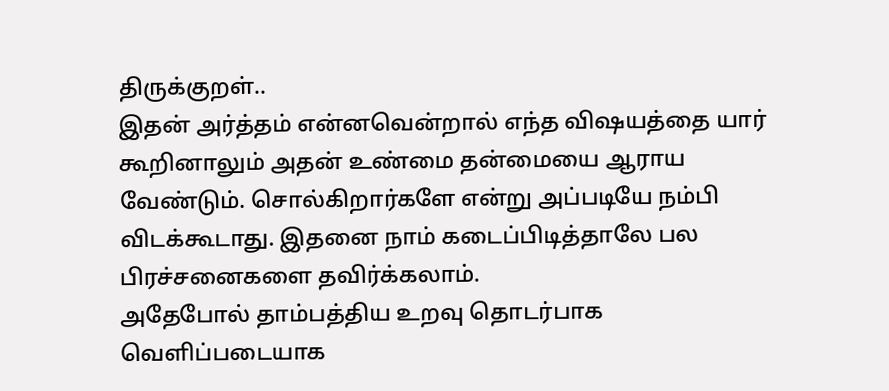திருக்குறள்..
இதன் அர்த்தம் என்னவென்றால் எந்த விஷயத்தை யார் கூறினாலும் அதன் உண்மை தன்மையை ஆராய வேண்டும். சொல்கிறார்களே என்று அப்படியே நம்பி விடக்கூடாது. இதனை நாம் கடைப்பிடித்தாலே பல பிரச்சனைகளை தவிர்க்கலாம்.
அதேபோல் தாம்பத்திய உறவு தொடர்பாக வெளிப்படையாக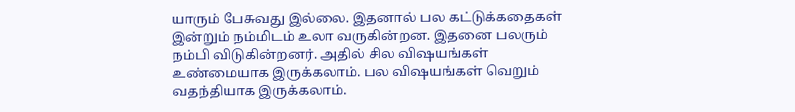யாரும் பேசுவது இல்லை. இதனால் பல கட்டுக்கதைகள் இன்றும் நம்மிடம் உலா வருகின்றன. இதனை பலரும் நம்பி விடுகின்றனர். அதில் சில விஷயங்கள் உண்மையாக இருக்கலாம். பல விஷயங்கள் வெறும் வதந்தியாக இருக்கலாம்.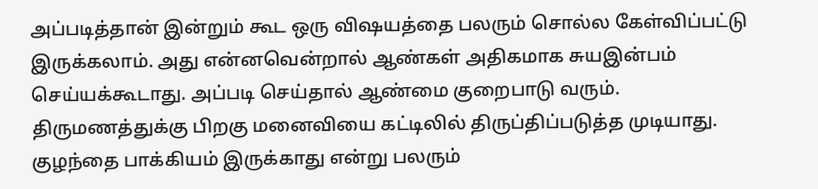அப்படித்தான் இன்றும் கூட ஒரு விஷயத்தை பலரும் சொல்ல கேள்விப்பட்டு இருக்கலாம். அது என்னவென்றால் ஆண்கள் அதிகமாக சுயஇன்பம் செய்யக்கூடாது. அப்படி செய்தால் ஆண்மை குறைபாடு வரும். திருமணத்துக்கு பிறகு மனைவியை கட்டிலில் திருப்திப்படுத்த முடியாது. குழந்தை பாக்கியம் இருக்காது என்று பலரும்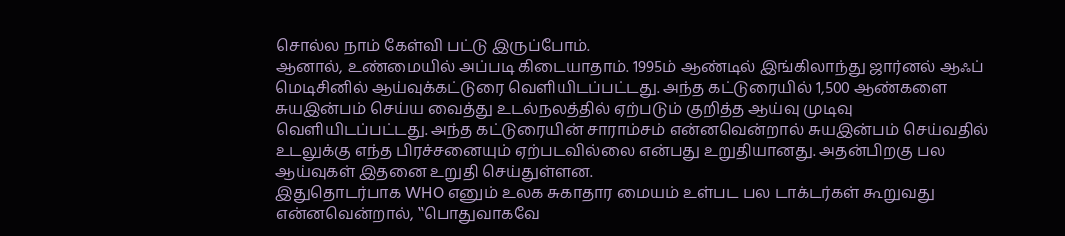சொல்ல நாம் கேள்வி பட்டு இருப்போம்.
ஆனால், உண்மையில் அப்படி கிடையாதாம். 1995ம் ஆண்டில் இங்கிலாந்து ஜார்னல் ஆஃப் மெடிசினில் ஆய்வுக்கட்டுரை வெளியிடப்பட்டது. அந்த கட்டுரையில் 1,500 ஆண்களை சுயஇன்பம் செய்ய வைத்து உடல்நலத்தில் ஏற்படும் குறித்த ஆய்வு முடிவு வெளியிடப்பட்டது. அந்த கட்டுரையின் சாராம்சம் என்னவென்றால் சுயஇன்பம் செய்வதில் உடலுக்கு எந்த பிரச்சனையும் ஏற்படவில்லை என்பது உறுதியானது. அதன்பிறகு பல ஆய்வுகள் இதனை உறுதி செய்துள்ளன.
இதுதொடர்பாக WHO எனும் உலக சுகாதார மையம் உள்பட பல டாக்டர்கள் கூறுவது என்னவென்றால், ‛‛பொதுவாகவே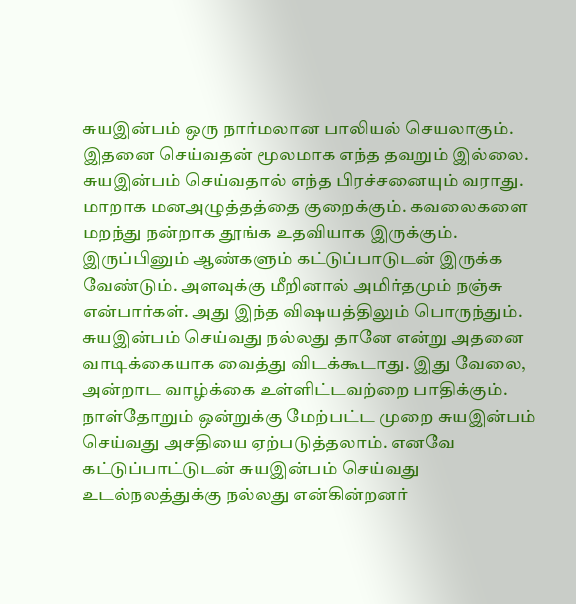சுயஇன்பம் ஒரு நார்மலான பாலியல் செயலாகும். இதனை செய்வதன் மூலமாக எந்த தவறும் இல்லை. சுயஇன்பம் செய்வதால் எந்த பிரச்சனையும் வராது. மாறாக மனஅழுத்தத்தை குறைக்கும். கவலைகளை மறந்து நன்றாக தூங்க உதவியாக இருக்கும்.
இருப்பினும் ஆண்களும் கட்டுப்பாடுடன் இருக்க வேண்டும். அளவுக்கு மீறினால் அமிர்தமும் நஞ்சு என்பார்கள். அது இந்த விஷயத்திலும் பொருந்தும். சுயஇன்பம் செய்வது நல்லது தானே என்று அதனை வாடிக்கையாக வைத்து விடக்கூடாது. இது வேலை, அன்றாட வாழ்க்கை உள்ளிட்டவற்றை பாதிக்கும். நாள்தோறும் ஒன்றுக்கு மேற்பட்ட முறை சுயஇன்பம் செய்வது அசதியை ஏற்படுத்தலாம். எனவே கட்டுப்பாட்டுடன் சுயஇன்பம் செய்வது உடல்நலத்துக்கு நல்லது என்கின்றனர்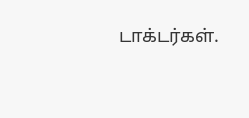டாக்டர்கள்.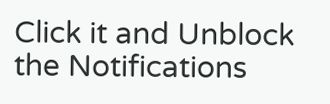Click it and Unblock the Notifications